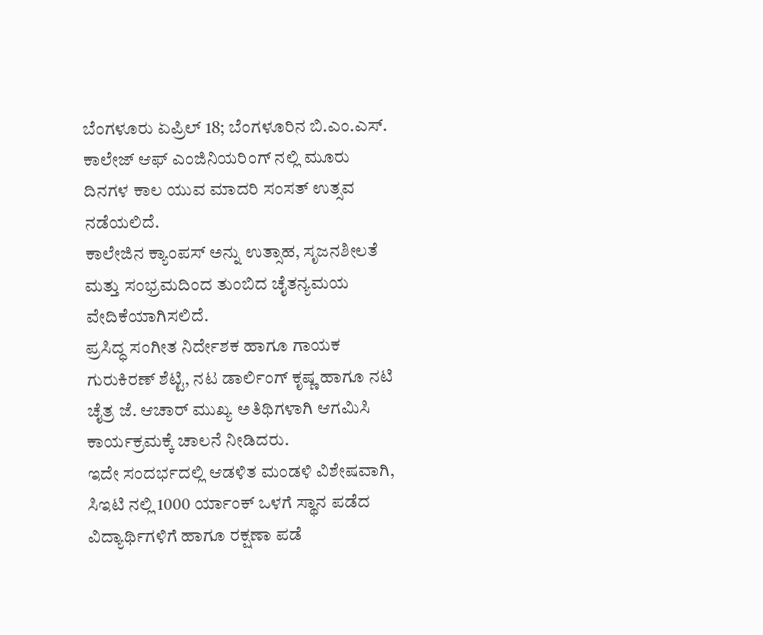ಬೆಂಗಳೂರು ಏಪ್ರಿಲ್ 18; ಬೆಂಗಳೂರಿನ ಬಿ.ಎಂ.ಎಸ್. ಕಾಲೇಜ್ ಆಫ್ ಎಂಜಿನಿಯರಿಂಗ್ ನಲ್ಲಿ ಮೂರು ದಿನಗಳ ಕಾಲ ಯುವ ಮಾದರಿ ಸಂಸತ್ ಉತ್ಸವ ನಡೆಯಲಿದೆ.
ಕಾಲೇಜಿನ ಕ್ಯಾಂಪಸ್ ಅನ್ನು ಉತ್ಸಾಹ, ಸೃಜನಶೀಲತೆ ಮತ್ತು ಸಂಭ್ರಮದಿಂದ ತುಂಬಿದ ಚೈತನ್ಯಮಯ ವೇದಿಕೆಯಾಗಿಸಲಿದೆ.
ಪ್ರಸಿದ್ಧ ಸಂಗೀತ ನಿರ್ದೇಶಕ ಹಾಗೂ ಗಾಯಕ ಗುರುಕಿರಣ್ ಶೆಟ್ಟಿ, ನಟ ಡಾರ್ಲಿಂಗ್ ಕೃಷ್ಣ ಹಾಗೂ ನಟಿ ಚೈತ್ರ ಜೆ. ಆಚಾರ್ ಮುಖ್ಯ ಅತಿಥಿಗಳಾಗಿ ಆಗಮಿಸಿ ಕಾರ್ಯಕ್ರಮಕ್ಕೆ ಚಾಲನೆ ನೀಡಿದರು.
ಇದೇ ಸಂದರ್ಭದಲ್ಲಿ ಆಡಳಿತ ಮಂಡಳಿ ವಿಶೇಷವಾಗಿ, ಸಿಇಟಿ ನಲ್ಲಿ 1000 ರ್ಯಾಂಕ್ ಒಳಗೆ ಸ್ಥಾನ ಪಡೆದ ವಿದ್ಯಾರ್ಥಿಗಳಿಗೆ ಹಾಗೂ ರಕ್ಷಣಾ ಪಡೆ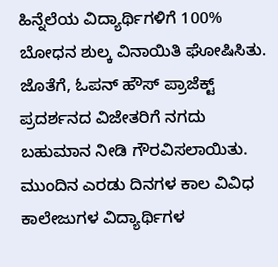ಹಿನ್ನೆಲೆಯ ವಿದ್ಯಾರ್ಥಿಗಳಿಗೆ 100% ಬೋಧನ ಶುಲ್ಕ ವಿನಾಯಿತಿ ಘೋಷಿಸಿತು. ಜೊತೆಗೆ, ಓಪನ್ ಹೌಸ್ ಪ್ರಾಜೆಕ್ಟ್ ಪ್ರದರ್ಶನದ ವಿಜೇತರಿಗೆ ನಗದು ಬಹುಮಾನ ನೀಡಿ ಗೌರವಿಸಲಾಯಿತು.
ಮುಂದಿನ ಎರಡು ದಿನಗಳ ಕಾಲ ವಿವಿಧ ಕಾಲೇಜುಗಳ ವಿದ್ಯಾರ್ಥಿಗಳ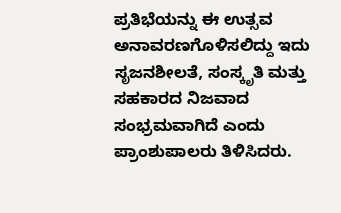ಪ್ರತಿಭೆಯನ್ನು ಈ ಉತ್ಸವ ಅನಾವರಣಗೊಳಿಸಲಿದ್ದು ಇದು ಸೃಜನಶೀಲತೆ, ಸಂಸ್ಕೃತಿ ಮತ್ತು ಸಹಕಾರದ ನಿಜವಾದ ಸಂಭ್ರಮವಾಗಿದೆ ಎಂದು ಪ್ರಾಂಶುಪಾಲರು ತಿಳಿಸಿದರು.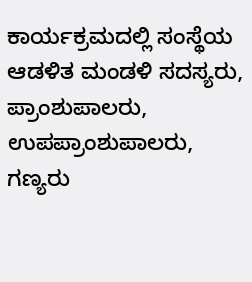ಕಾರ್ಯಕ್ರಮದಲ್ಲಿ ಸಂಸ್ಥೆಯ ಆಡಳಿತ ಮಂಡಳಿ ಸದಸ್ಯರು, ಪ್ರಾಂಶುಪಾಲರು, ಉಪಪ್ರಾಂಶುಪಾಲರು, ಗಣ್ಯರು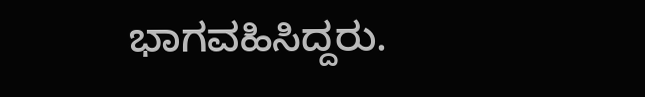ಭಾಗವಹಿಸಿದ್ದರು.